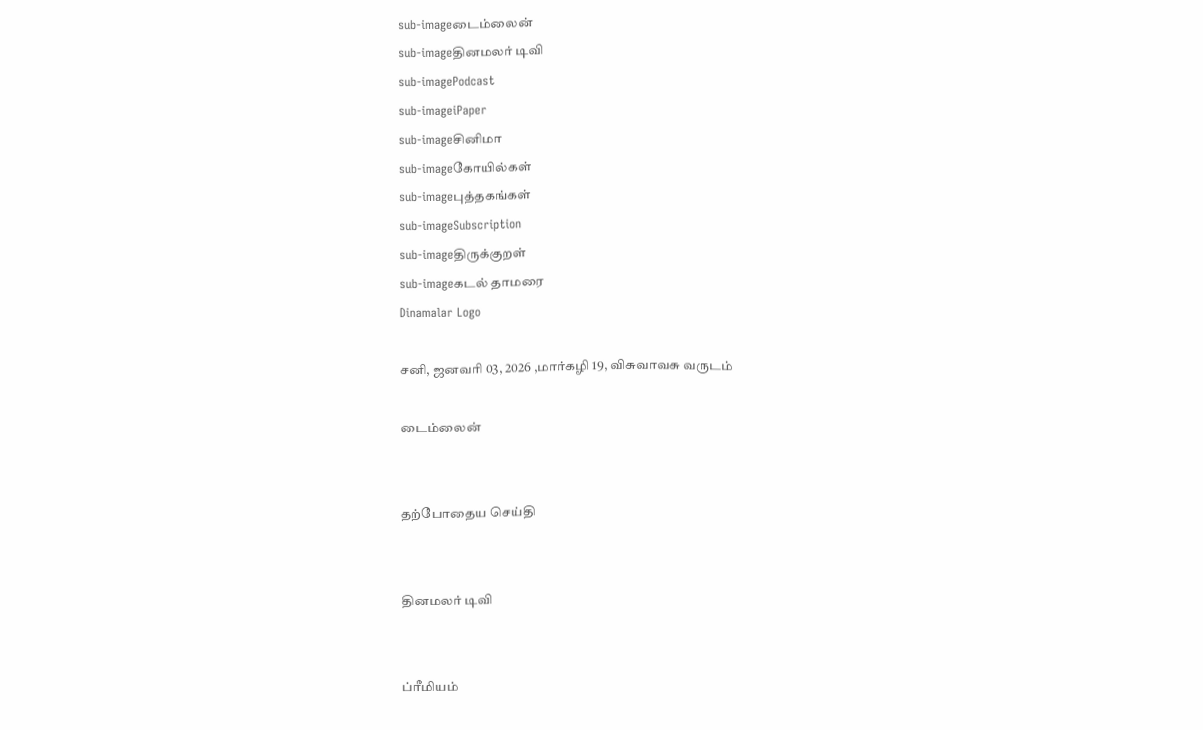sub-imageடைம்லைன்
sub-imageதினமலர் டிவி
sub-imagePodcast
sub-imageiPaper
sub-imageசினிமா
sub-imageகோயில்கள்
sub-imageபுத்தகங்கள்
sub-imageSubscription
sub-imageதிருக்குறள்
sub-imageகடல் தாமரை
Dinamalar Logo

சனி, ஜனவரி 03, 2026 ,மார்கழி 19, விசுவாவசு வருடம்

டைம்லைன்


தற்போதைய செய்தி


தினமலர் டிவி


ப்ரீமியம்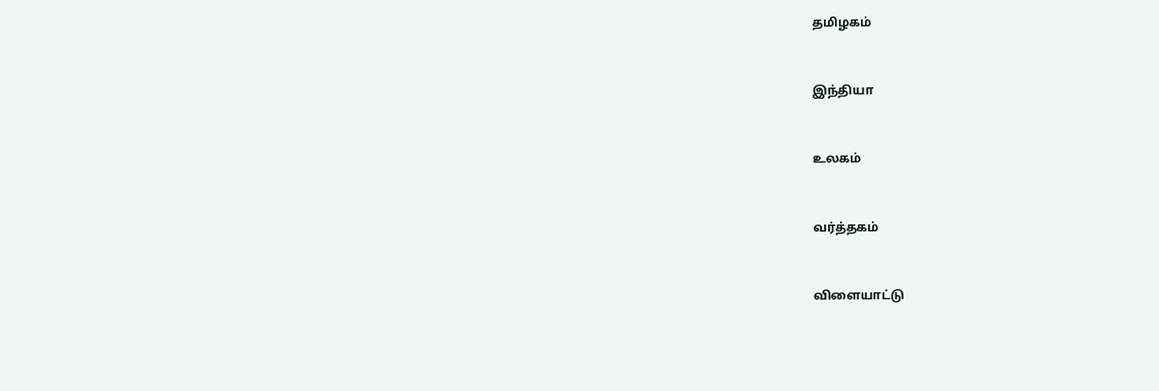தமிழகம்


இந்தியா


உலகம்


வர்த்தகம்


விளையாட்டு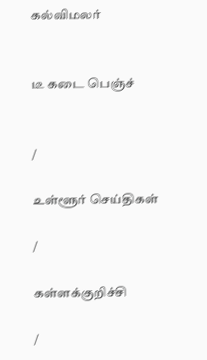கல்விமலர்


டீ கடை பெஞ்ச்


/

உள்ளூர் செய்திகள்

/

கள்ளக்குறிச்சி

/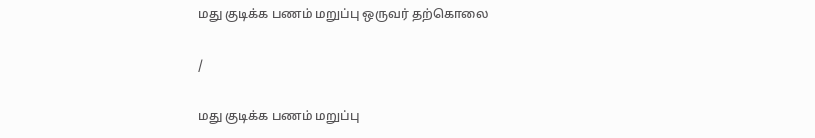மது குடிக்க பணம் மறுப்பு ஒருவர் தற்கொலை

/

மது குடிக்க பணம் மறுப்பு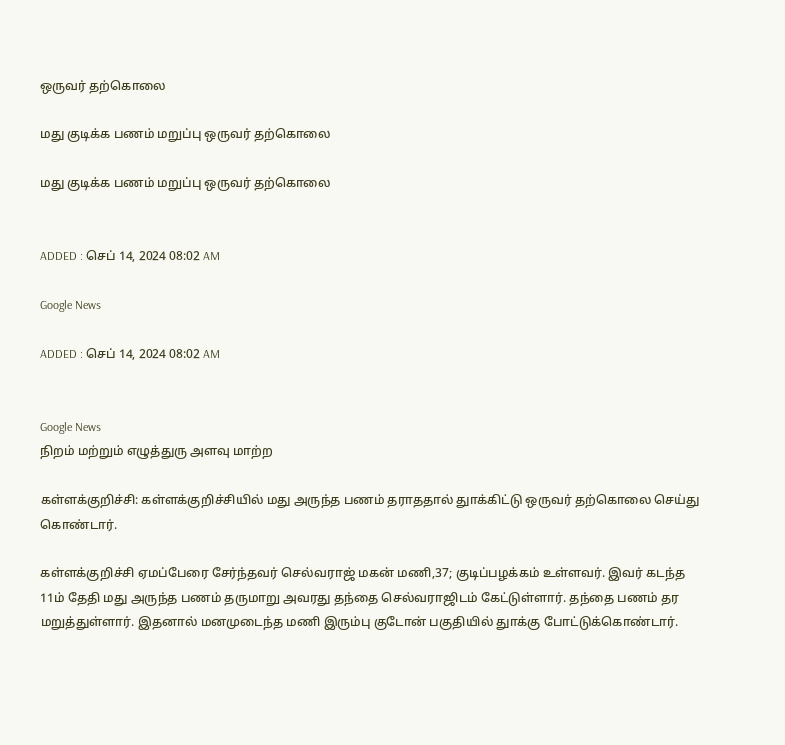ஒருவர் தற்கொலை

மது குடிக்க பணம் மறுப்பு ஒருவர் தற்கொலை

மது குடிக்க பணம் மறுப்பு ஒருவர் தற்கொலை


ADDED : செப் 14, 2024 08:02 AM

Google News

ADDED : செப் 14, 2024 08:02 AM


Google News
நிறம் மற்றும் எழுத்துரு அளவு மாற்ற

கள்ளக்குறிச்சி: கள்ளக்குறிச்சியில் மது அருந்த பணம் தராததால் துாக்கிட்டு ஒருவர் தற்கொலை செய்து கொண்டார்.

கள்ளக்குறிச்சி ஏமப்பேரை சேர்ந்தவர் செல்வராஜ் மகன் மணி,37; குடிப்பழக்கம் உள்ளவர். இவர் கடந்த 11ம் தேதி மது அருந்த பணம் தருமாறு அவரது தந்தை செல்வராஜிடம் கேட்டுள்ளார். தந்தை பணம் தர மறுத்துள்ளார். இதனால் மனமுடைந்த மணி இரும்பு குடோன் பகுதியில் துாக்கு போட்டுக்கொண்டார்.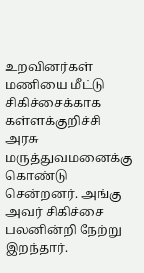உறவினர்கள் மணியை மீட்டு சிகிச்சைக்காக கள்ளக்குறிச்சி அரசு மருத்துவமனைக்கு கொண்டு சென்றனர். அங்கு அவர் சிகிச்சை பலனின்றி நேற்று இறந்தார்.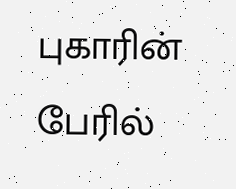புகாரின் பேரில்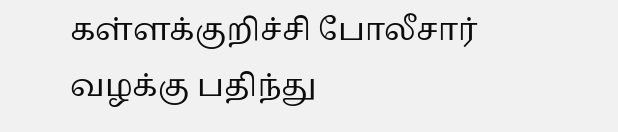கள்ளக்குறிச்சி போலீசார் வழக்கு பதிந்து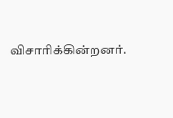விசாரிக்கின்றனர்.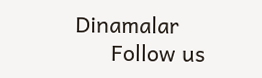Dinamalar
      Follow us